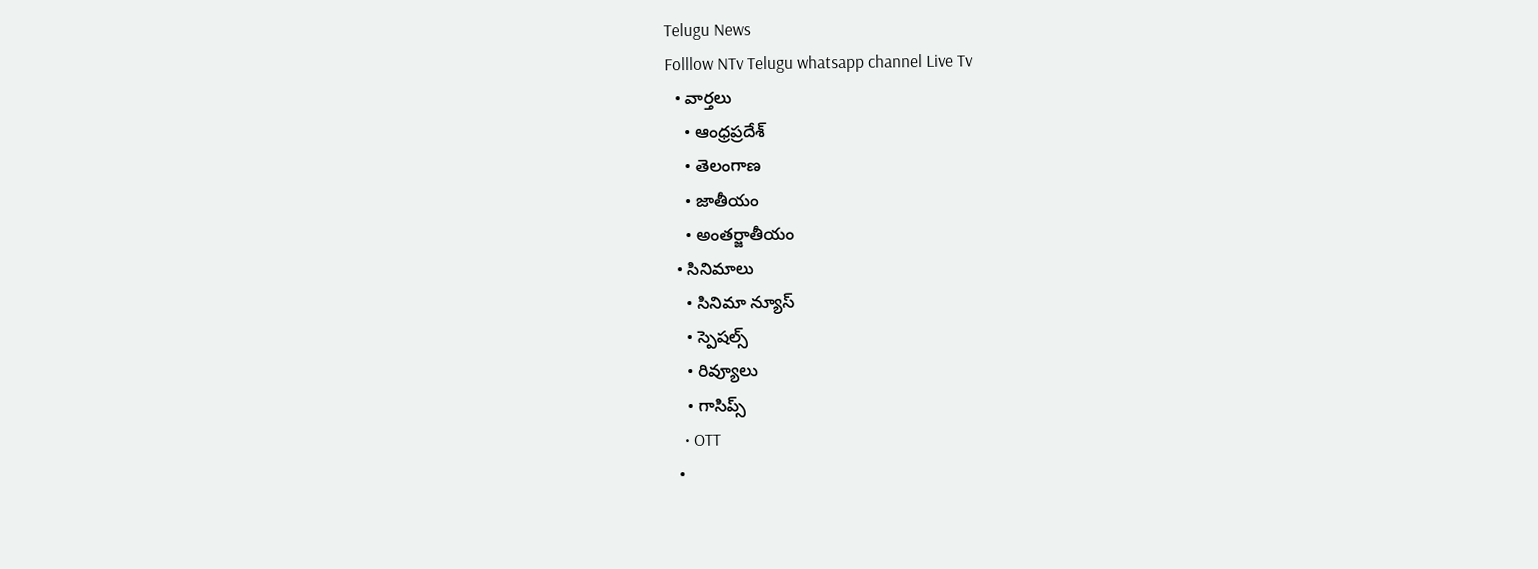Telugu News
Folllow NTv Telugu whatsapp channel Live Tv
  • వార్తలు
    • ఆంధ్రప్రదేశ్
    • తెలంగాణ
    • జాతీయం
    • అంతర్జాతీయం
  • సినిమాలు
    • సినిమా న్యూస్
    • స్పెషల్స్
    • రివ్యూలు
    • గాసిప్స్
    • OTT
  •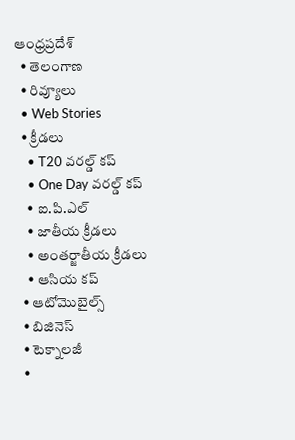ఆంధ్రప్రదేశ్
  • తెలంగాణ
  • రివ్యూలు
  • Web Stories
  • క్రీడలు
    • T20 వరల్డ్ కప్
    • One Day వరల్డ్ కప్
    • ఐ.పి.ఎల్
    • జాతీయ క్రీడలు
    • అంతర్జాతీయ క్రీడలు
    • ఆసియ కప్
  • ఆటోమొబైల్స్
  • బిజినెస్‌
  • టెక్నాలజీ
  •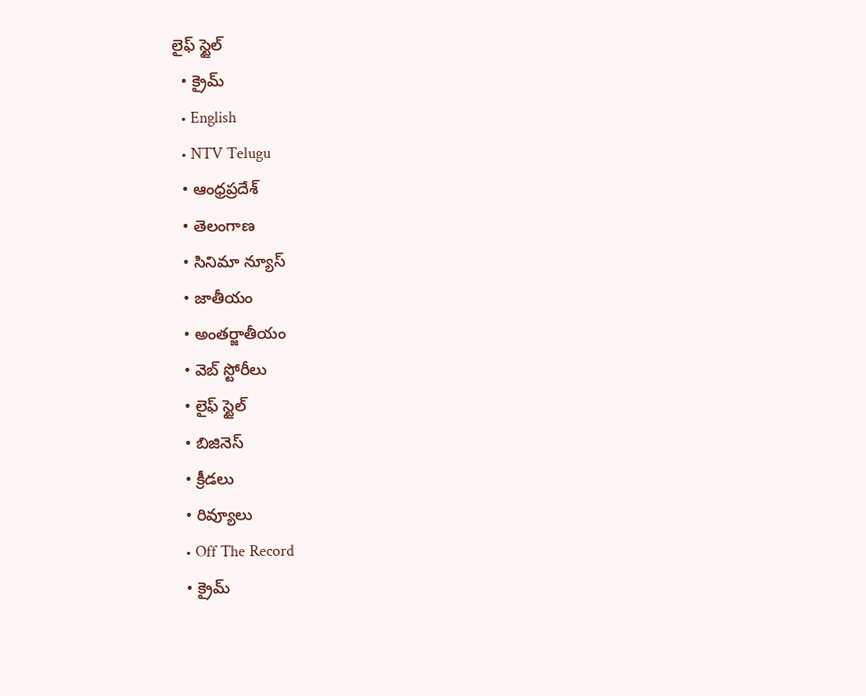లైఫ్ స్టైల్
  • క్రైమ్
  • English
  • NTV Telugu
  • ఆంధ్రప్రదేశ్
  • తెలంగాణ
  • సినిమా న్యూస్
  • జాతీయం
  • అంతర్జాతీయం
  • వెబ్ స్టోరీలు
  • లైఫ్ స్టైల్
  • బిజినెస్‌
  • క్రీడలు
  • రివ్యూలు
  • Off The Record
  • క్రైమ్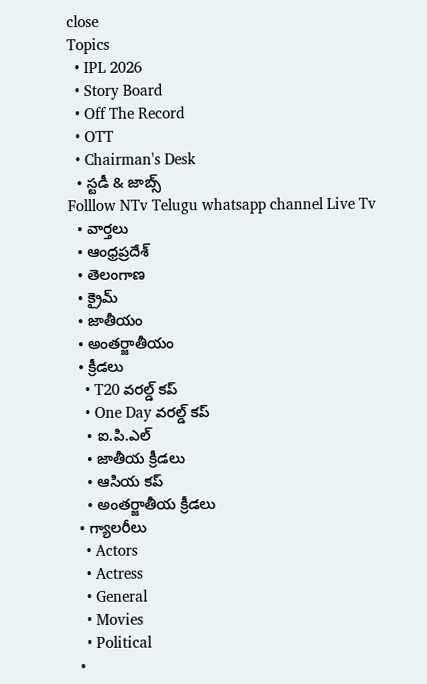close
Topics
  • IPL 2026
  • Story Board
  • Off The Record
  • OTT
  • Chairman's Desk
  • స్టడీ & జాబ్స్
Folllow NTv Telugu whatsapp channel Live Tv
  • వార్తలు
  • ఆంధ్రప్రదేశ్
  • తెలంగాణ
  • క్రైమ్
  • జాతీయం
  • అంతర్జాతీయం
  • క్రీడలు
    • T20 వరల్డ్ కప్
    • One Day వరల్డ్ కప్
    • ఐ.పి.ఎల్
    • జాతీయ క్రీడలు
    • ఆసియ కప్
    • అంతర్జాతీయ క్రీడలు
  • గ్యాలరీలు
    • Actors
    • Actress
    • General
    • Movies
    • Political
  •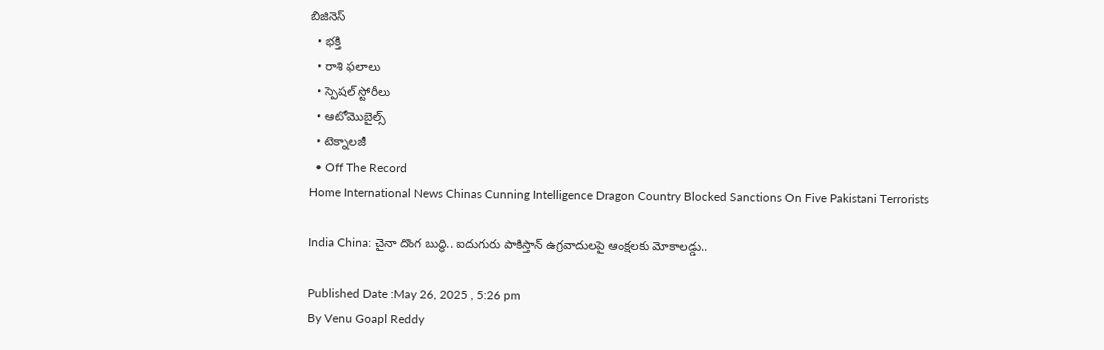బిజినెస్‌
  • భక్తి
  • రాశి ఫలాలు
  • స్పెషల్‌ స్టోరీలు
  • ఆటోమొబైల్స్
  • టెక్నాలజీ
  • Off The Record
Home International News Chinas Cunning Intelligence Dragon Country Blocked Sanctions On Five Pakistani Terrorists

India China: చైనా దొంగ బుద్ధి.. ఐదుగురు పాకిస్తాన్ ఉగ్రవాదులపై ఆంక్షలకు మోకాలడ్డు..

Published Date :May 26, 2025 , 5:26 pm
By Venu Goapl Reddy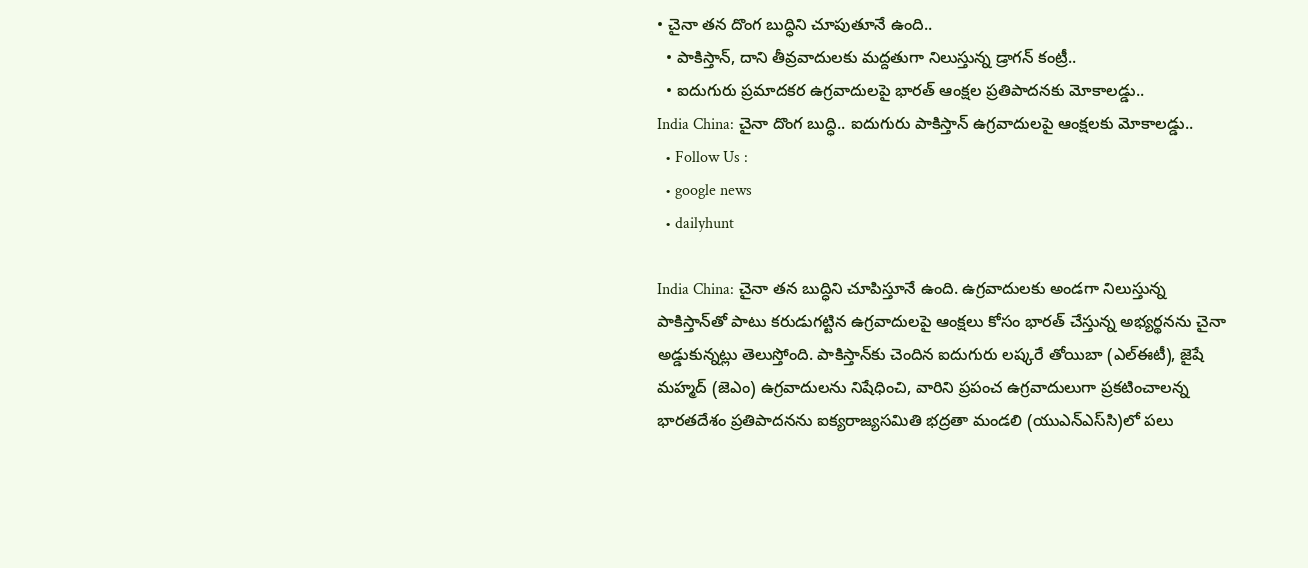• చైనా తన దొంగ బుద్ధిని చూపుతూనే ఉంది..
  • పాకిస్తాన్, దాని తీవ్రవాదులకు మద్దతుగా నిలుస్తున్న డ్రాగన్ కంట్రీ..
  • ఐదుగురు ప్రమాదకర ఉగ్రవాదులపై భారత్ ఆంక్షల ప్రతిపాదనకు మోకాలడ్డు..
India China: చైనా దొంగ బుద్ధి.. ఐదుగురు పాకిస్తాన్ ఉగ్రవాదులపై ఆంక్షలకు మోకాలడ్డు..
  • Follow Us :
  • google news
  • dailyhunt

India China: చైనా తన బుద్ధిని చూపిస్తూనే ఉంది. ఉగ్రవాదులకు అండగా నిలుస్తున్న పాకిస్తాన్‌తో పాటు కరుడుగట్టిన ఉగ్రవాదులపై ఆంక్షలు కోసం భారత్ చేస్తున్న అభ్యర్థనను చైనా అడ్డుకున్నట్లు తెలుస్తోంది. పాకిస్తాన్‌కు చెందిన ఐదుగురు లష్కరే తోయిబా (ఎల్‌ఈటీ), జైషే మహ్మద్ (జెఎం) ఉగ్రవాదులను నిషేధించి, వారిని ప్రపంచ ఉగ్రవాదులుగా ప్రకటించాలన్న భారతదేశం ప్రతిపాదనను ఐక్యరాజ్యసమితి భద్రతా మండలి (యుఎన్‌ఎస్‌సి)లో పలు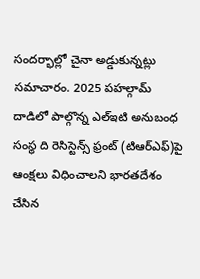సందర్భాల్లో చైనా అడ్డుకున్నట్లు సమాచారం. 2025 పహల్గామ్ దాడిలో పాల్గొన్న ఎల్‌ఇటి అనుబంధ సంస్థ ది రెసిస్టెన్స్ ఫ్రంట్ (టిఆర్‌ఎఫ్)పై ఆంక్షలు విధించాలని భారతదేశం చేసిన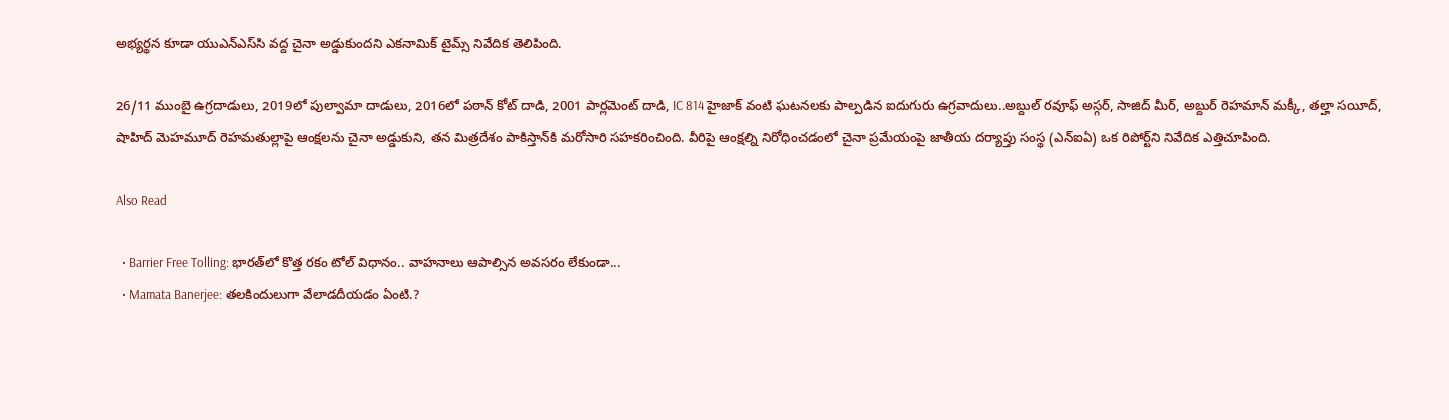అభ్యర్థన కూడా యుఎన్‌ఎస్‌సి వద్ద చైనా అడ్డుకుందని ఎకనామిక్ టైమ్స్ నివేదిక తెలిపింది.

26/11 ముంబై ఉగ్రదాడులు, 2019లో పుల్వామా దాడులు, 2016లో పఠాన్ కోట్ దాడి, 2001 పార్లమెంట్ దాడి, IC 814 హైజాక్‌ వంటి ఘటనలకు పాల్పడిన ఐదుగురు ఉగ్రవాదులు..అబ్దుల్ రవూఫ్ అస్గర్, సాజిద్ మీర్, అబ్దుర్ రెహమాన్ మక్కీ, తల్హా సయీద్, షాహిద్ మెహమూద్ రెహమతుల్లాపై ఆంక్షలను చైనా అడ్డుకుని, తన మిత్రదేశం పాకిస్తాన్‌కి మరోసారి సహకరించింది. వీరిపై ఆంక్షల్ని నిరోధించడంలో చైనా ప్రమేయంపై జాతీయ దర్యాప్తు సంస్థ (ఎన్ఐఏ) ఒక రిపోర్ట్‌ని నివేదిక ఎత్తిచూపింది.

Also Read

  • Barrier Free Tolling: భారత్‌లో కొత్త రకం టోల్ విధానం.. వాహనాలు ఆపాల్సిన అవసరం లేకుండా...
  • Mamata Banerjee: తలకిందులుగా వేలాడదీయడం ఏంటి.?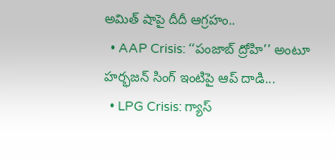అమిత్ షాపై దీదీ ఆగ్రహం..
  • AAP Crisis: ‘‘పంజాబ్ ద్రోహి’’ అంటూ హర్భజన్ సింగ్ ఇంటిపై ఆప్ దాడి...
  • LPG Crisis: గ్యాస్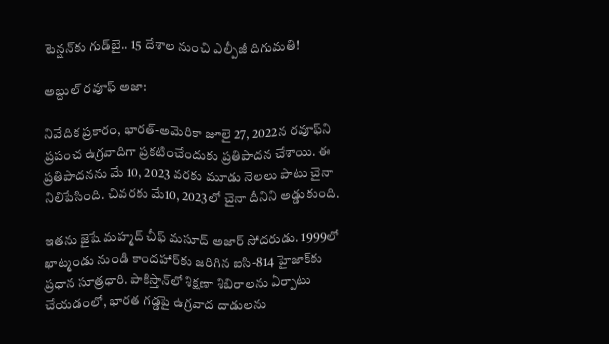టెన్షన్‌కు గుడ్‌బై.. 15 దేశాల నుంచి ఎల్పీజీ దిగుమతి!

అబ్దుల్ రవూఫ్ అజా:

నివేదిక ప్రకారం, భారత్-అమెరికా జూలై 27, 2022న రవూఫ్‌ని ప్రపంచ ఉగ్రవాదిగా ప్రకటించేందుకు ప్రతిపాదన చేశాయి. ఈ ప్రతిపాదనను మే 10, 2023 వరకు మూడు నెలలు పాటు చైనా నిలిపేసింది. చివరకు మే10, 2023లో చైనా దీనిని అడ్డుకుంది.

ఇతను జైషే మహ్మద్ చీఫ్ మసూద్ అజార్ సోదరుడు. 1999లో ఖాట్మండు నుండి కాందహార్‌కు జరిగిన ఐసి-814 హైజాక్‌కు ప్రధాన సూత్రధారి. పాకిస్తాన్‌లో శిక్షణా శిబిరాలను ఏర్పాటు చేయడంలో, భారత గడ్డపై ఉగ్రవాద దాడులను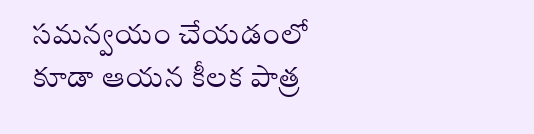సమన్వయం చేయడంలో కూడా ఆయన కీలక పాత్ర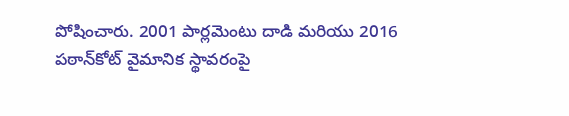పోషించారు. 2001 పార్లమెంటు దాడి మరియు 2016 పఠాన్‌కోట్ వైమానిక స్థావరంపై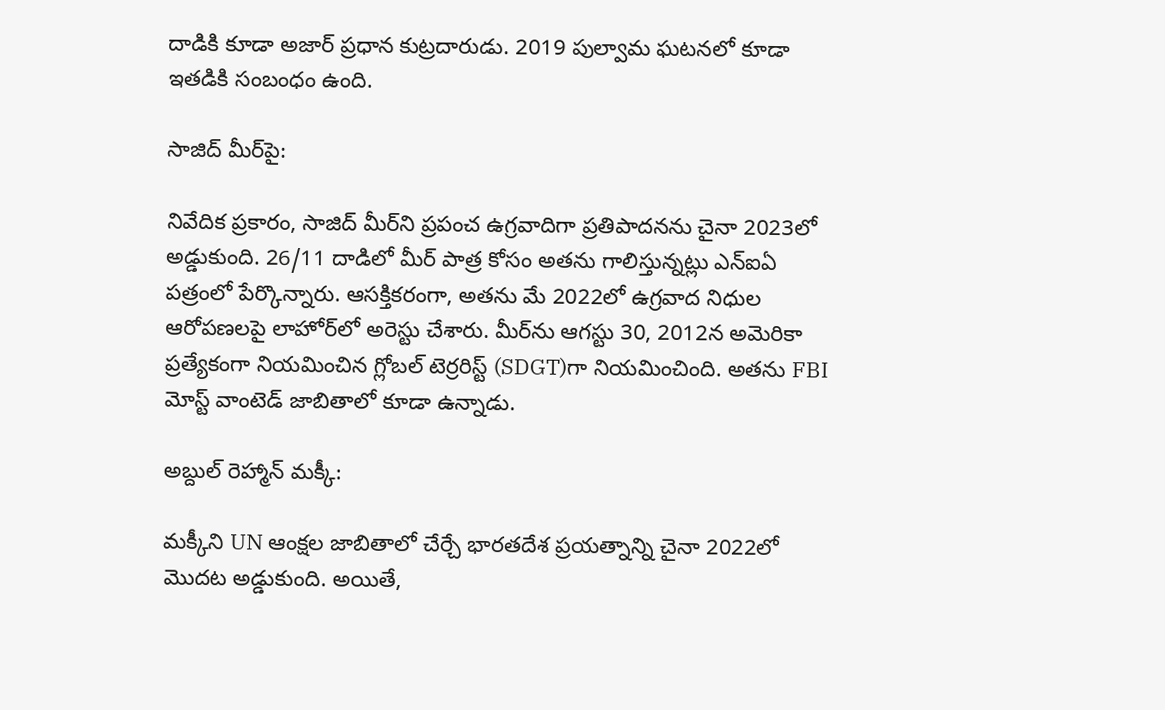దాడికి కూడా అజార్ ప్రధాన కుట్రదారుడు. 2019 పుల్వామ ఘటనలో కూడా ఇతడికి సంబంధం ఉంది.

సాజిద్ మీర్‌పై:

నివేదిక ప్రకారం, సాజిద్ మీర్‌ని ప్రపంచ ఉగ్రవాదిగా ప్రతిపాదనను చైనా 2023లో అడ్డుకుంది. 26/11 దాడిలో మీర్ పాత్ర కోసం అతను గాలిస్తున్నట్లు ఎన్ఐఏ పత్రంలో పేర్కొన్నారు. ఆసక్తికరంగా, అతను మే 2022లో ఉగ్రవాద నిధుల ఆరోపణలపై లాహోర్‌లో అరెస్టు చేశారు. మీర్‌ను ఆగస్టు 30, 2012న అమెరికా ప్రత్యేకంగా నియమించిన గ్లోబల్ టెర్రరిస్ట్ (SDGT)గా నియమించింది. అతను FBI మోస్ట్ వాంటెడ్ జాబితాలో కూడా ఉన్నాడు.

అబ్దుల్ రెహ్మాన్ మక్కీ:

మక్కీని UN ఆంక్షల జాబితాలో చేర్చే భారతదేశ ప్రయత్నాన్ని చైనా 2022లో మొదట అడ్డుకుంది. అయితే,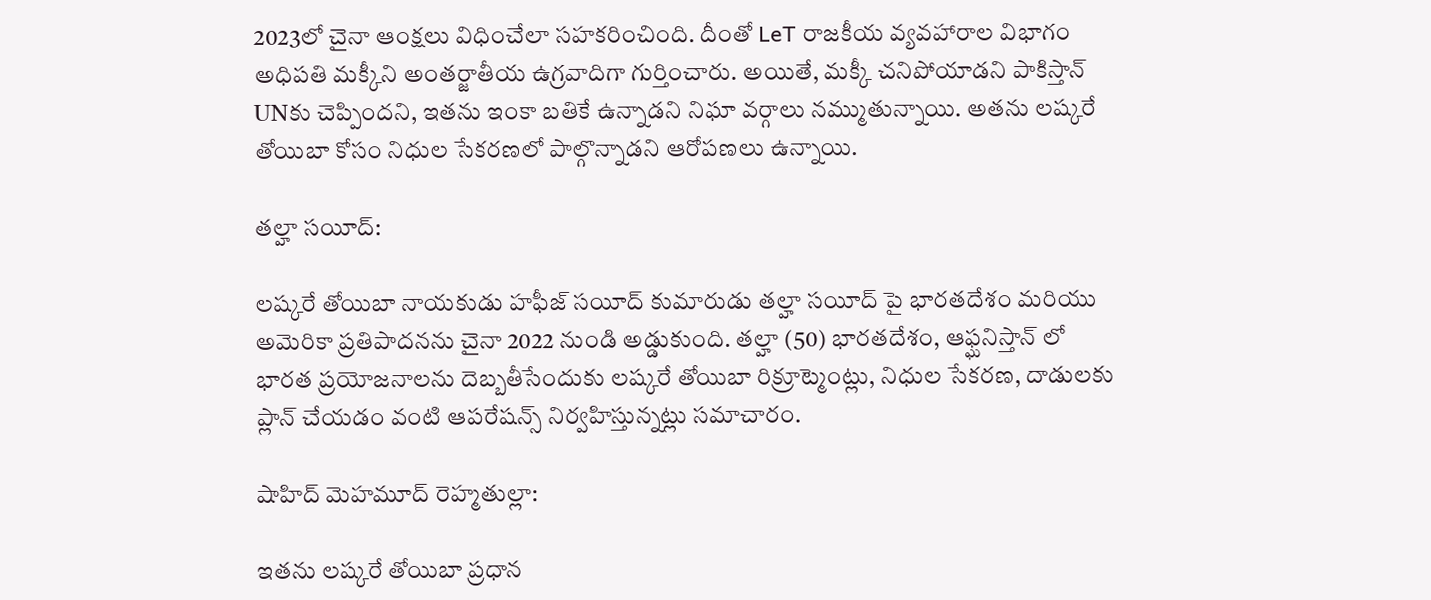2023లో చైనా ఆంక్షలు విధించేలా సహకరించింది. దీంతో LeT రాజకీయ వ్యవహారాల విభాగం అధిపతి మక్కీని అంతర్జాతీయ ఉగ్రవాదిగా గుర్తించారు. అయితే, మక్కీ చనిపోయాడని పాకిస్తాన్ UNకు చెప్పిందని, ఇతను ఇంకా బతికే ఉన్నాడని నిఘా వర్గాలు నమ్ముతున్నాయి. అతను లష్కరే తోయిబా కోసం నిధుల సేకరణలో పాల్గొన్నాడని ఆరోపణలు ఉన్నాయి.

తల్హా సయీద్:

లష్కరే తోయిబా నాయకుడు హఫీజ్ సయీద్ కుమారుడు తల్హా సయీద్ పై భారతదేశం మరియు అమెరికా ప్రతిపాదనను చైనా 2022 నుండి అడ్డుకుంది. తల్హా (50) భారతదేశం, ఆఫ్ఘనిస్తాన్ లో భారత ప్రయోజనాలను దెబ్బతీసేందుకు లష్కరే తోయిబా రిక్రూట్మెంట్లు, నిధుల సేకరణ, దాడులకు ప్లాన్ చేయడం వంటి ఆపరేషన్స్ నిర్వహిస్తున్నట్లు సమాచారం.

షాహిద్ మెహమూద్ రెహ్మతుల్లా:

ఇతను లష్కరే తోయిబా ప్రధాన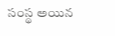సంస్థ అయిన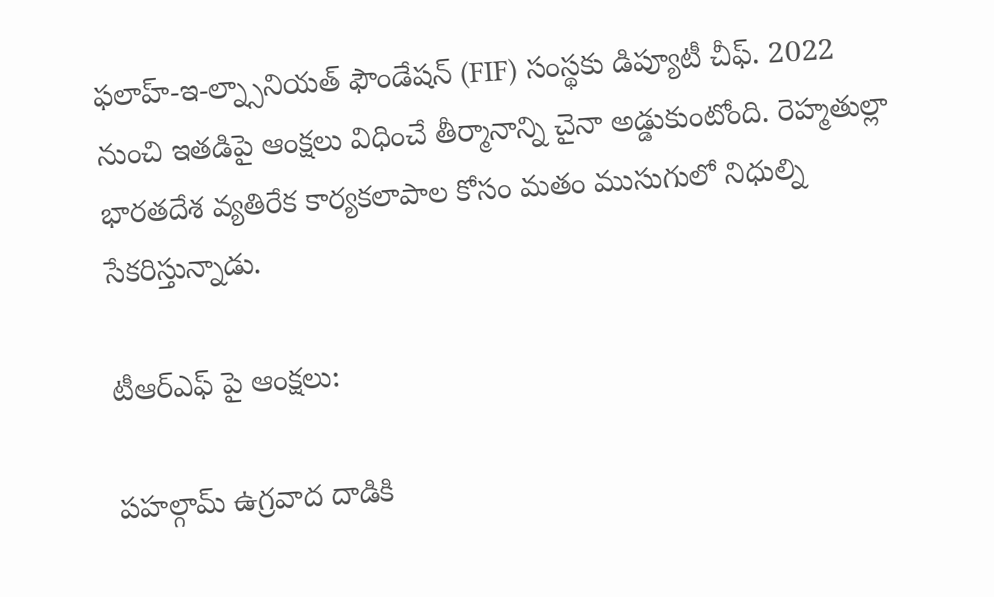ఫలాహ్-ఇ-ల్న్సానియత్ ఫౌండేషన్ (FIF) సంస్థకు డిప్యూటీ చీఫ్. 2022 నుంచి ఇతడిపై ఆంక్షలు విధించే తీర్మానాన్ని చైనా అడ్డుకుంటోంది. రెహ్మతుల్లా భారతదేశ వ్యతిరేక కార్యకలాపాల కోసం మతం ముసుగులో నిధుల్ని సేకరిస్తున్నాడు.

టీఆర్ఎఫ్ పై ఆంక్షలు:

పహల్గామ్ ఉగ్రవాద దాడికి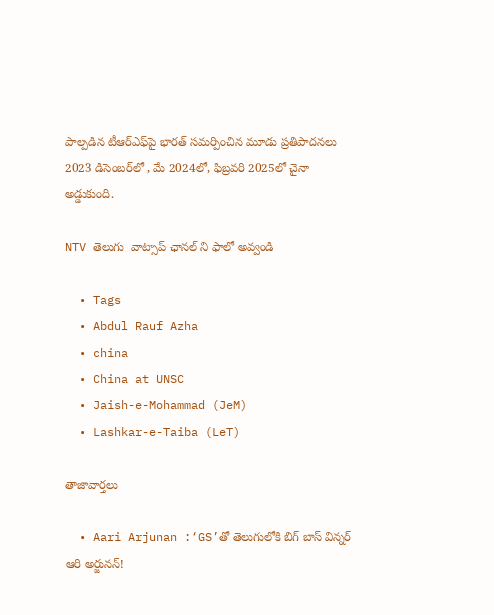పాల్పడిన టీఆర్ఎఫ్‌పై భారత్ సమర్పించిన మూడు ప్రతిపాదనలు 2023 డిసెంబర్‌లో , మే 2024లో, ఫిబ్రవరి 2025లో చైనా అడ్డుకుంది.

NTV తెలుగు  వాట్సాప్ ఛానల్ ని ఫాలో అవ్వండి

  • Tags
  • Abdul Rauf Azha
  • china
  • China at UNSC
  • Jaish-e-Mohammad (JeM)
  • Lashkar-e-Taiba (LeT)

తాజావార్తలు

  • Aari Arjunan :‘GS’తో తెలుగులోకి బిగ్ బాస్ విన్నర్ ఆరి అర్జునన్!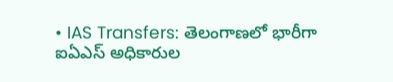• IAS Transfers: తెలంగాణలో భారీగా ఐఏఎస్‌ అధికారుల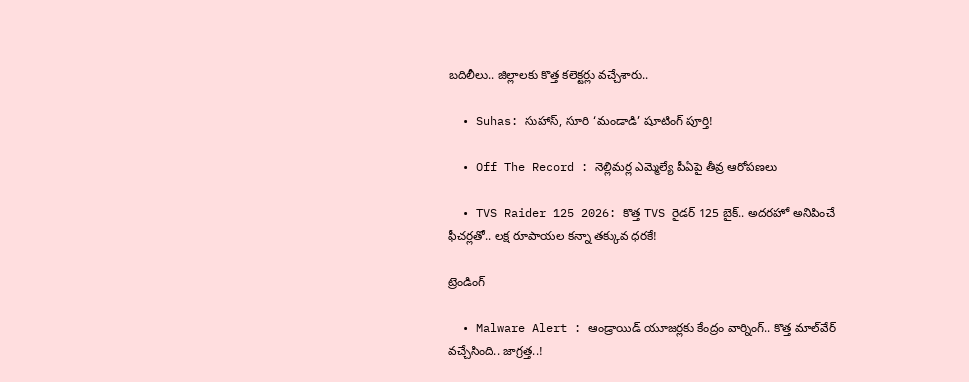బదిలీలు.. జిల్లాలకు కొత్త కలెక్టర్లు వచ్చేశారు..

  • Suhas: సుహాస్, సూరి ‘మండాడి’ షూటింగ్ పూర్తి!

  • Off The Record : నెల్లిమర్ల ఎమ్మెల్యే పీఏపై తీవ్ర ఆరోపణలు

  • TVS Raider 125 2026: కొత్త TVS రైడర్ 125 బైక్.. అదరహో అనిపించే ఫీచర్లతో.. లక్ష రూపాయల కన్నా తక్కువ ధరకే!

ట్రెండింగ్‌

  • Malware Alert : ఆండ్రాయిడ్ యూజర్లకు కేంద్రం వార్నింగ్.. కొత్త మాల్‌వేర్ వచ్చేసింది.. జాగ్రత్త..!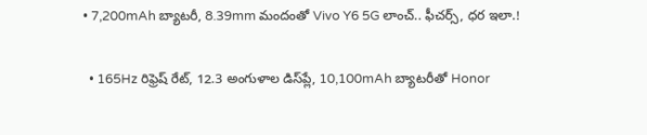• 7,200mAh బ్యాటరీ, 8.39mm మందంతో Vivo Y6 5G లాంచ్.. ఫీచర్స్, ధర ఇలా.!

  • 165Hz రిఫ్రెష్ రేట్‌, 12.3 అంగుళాల డిస్‌ప్లే, 10,100mAh బ్యాటరీతో Honor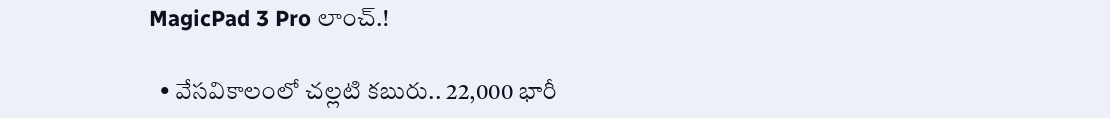MagicPad 3 Pro లాంచ్.!

  • వేసవికాలంలో చల్లటి కబురు.. 22,000 భారీ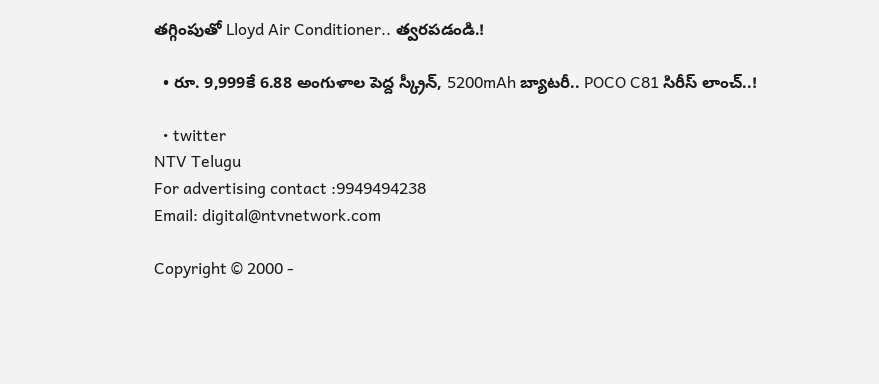తగ్గింపుతో Lloyd Air Conditioner.. త్వరపడండి.!

  • రూ. 9,999కే 6.88 అంగుళాల పెద్ద స్క్రీన్, 5200mAh బ్యాటరీ.. POCO C81 సిరీస్ లాంచ్..!

  • twitter
NTV Telugu
For advertising contact :9949494238
Email: digital@ntvnetwork.com

Copyright © 2000 -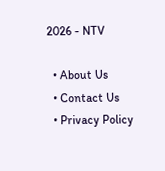2026 - NTV

  • About Us
  • Contact Us
  • Privacy Policy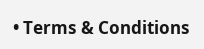• Terms & Conditions